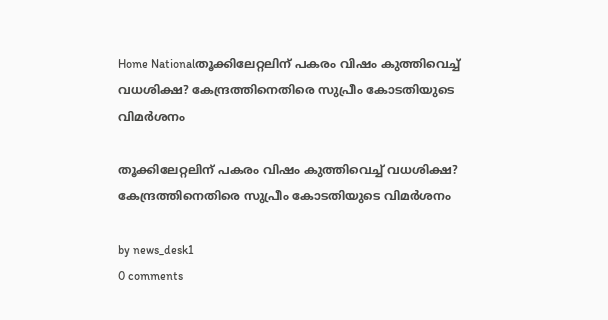Home Nationalതൂക്കിലേറ്റലിന് പകരം വിഷം കുത്തിവെച്ച് വധശിക്ഷ? കേന്ദ്രത്തിനെതിരെ സുപ്രീം കോടതിയുടെ വിമര്‍ശനം

തൂക്കിലേറ്റലിന് പകരം വിഷം കുത്തിവെച്ച് വധശിക്ഷ? കേന്ദ്രത്തിനെതിരെ സുപ്രീം കോടതിയുടെ വിമര്‍ശനം

by news_desk1
0 comments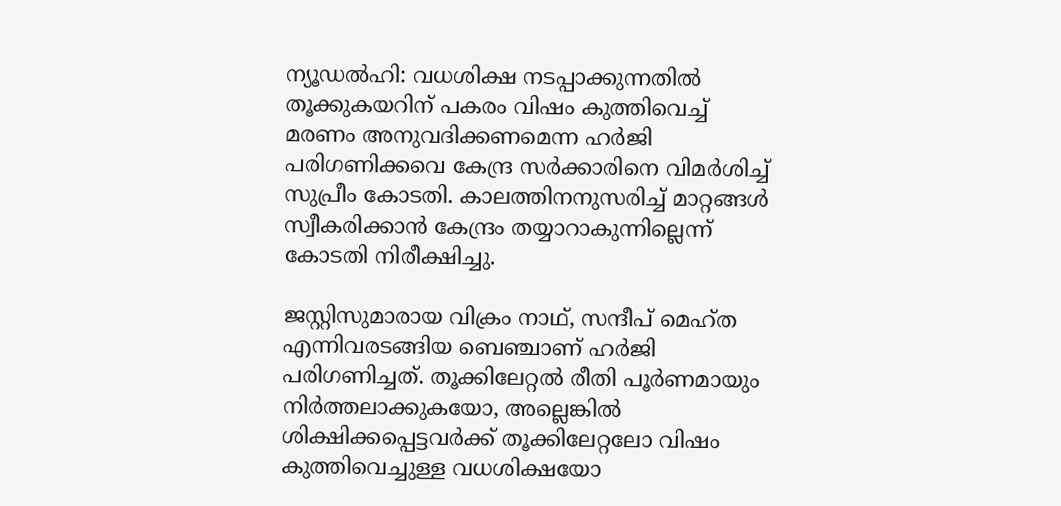ന്യൂഡല്‍ഹി: വധശിക്ഷ നടപ്പാക്കുന്നതില്‍ തൂക്കുകയറിന് പകരം വിഷം കുത്തിവെച്ച് മരണം അനുവദിക്കണമെന്ന ഹര്‍ജി പരിഗണിക്കവെ കേന്ദ്ര സര്‍ക്കാരിനെ വിമര്‍ശിച്ച് സുപ്രീം കോടതി. കാലത്തിനനുസരിച്ച് മാറ്റങ്ങള്‍ സ്വീകരിക്കാന്‍ കേന്ദ്രം തയ്യാറാകുന്നില്ലെന്ന് കോടതി നിരീക്ഷിച്ചു.

ജസ്റ്റിസുമാരായ വിക്രം നാഥ്, സന്ദീപ് മെഹ്ത എന്നിവരടങ്ങിയ ബെഞ്ചാണ് ഹര്‍ജി പരിഗണിച്ചത്. തൂക്കിലേറ്റല്‍ രീതി പൂര്‍ണമായും നിര്‍ത്തലാക്കുകയോ, അല്ലെങ്കില്‍ ശിക്ഷിക്കപ്പെട്ടവര്‍ക്ക് തൂക്കിലേറ്റലോ വിഷം കുത്തിവെച്ചുള്ള വധശിക്ഷയോ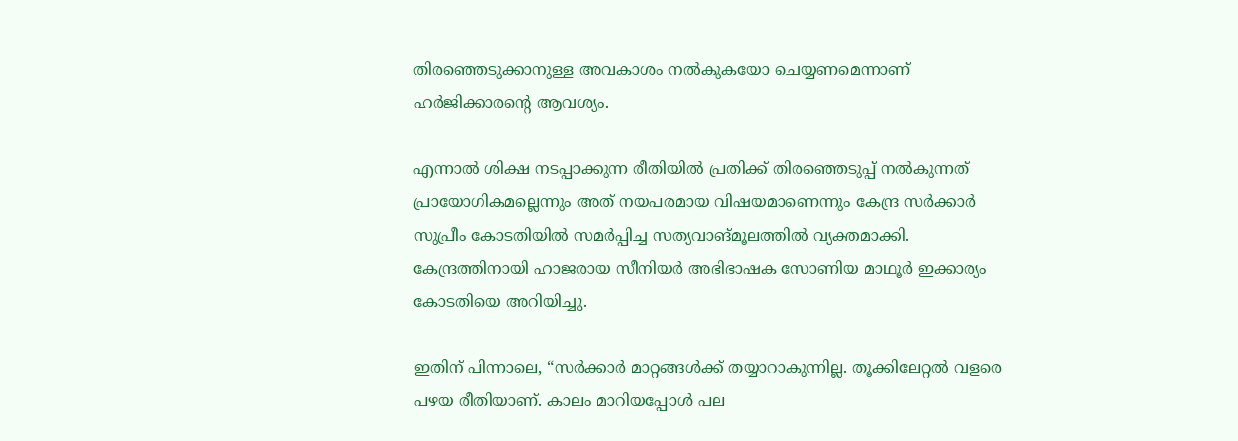തിരഞ്ഞെടുക്കാനുള്ള അവകാശം നല്‍കുകയോ ചെയ്യണമെന്നാണ് ഹര്‍ജിക്കാരന്റെ ആവശ്യം.

എന്നാല്‍ ശിക്ഷ നടപ്പാക്കുന്ന രീതിയില്‍ പ്രതിക്ക് തിരഞ്ഞെടുപ്പ് നല്‍കുന്നത് പ്രായോഗികമല്ലെന്നും അത് നയപരമായ വിഷയമാണെന്നും കേന്ദ്ര സര്‍ക്കാര്‍ സുപ്രീം കോടതിയില്‍ സമര്‍പ്പിച്ച സത്യവാങ്മൂലത്തില്‍ വ്യക്തമാക്കി. കേന്ദ്രത്തിനായി ഹാജരായ സീനിയര്‍ അഭിഭാഷക സോണിയ മാഥൂര്‍ ഇക്കാര്യം കോടതിയെ അറിയിച്ചു.

ഇതിന് പിന്നാലെ, “സര്‍ക്കാര്‍ മാറ്റങ്ങള്‍ക്ക് തയ്യാറാകുന്നില്ല. തൂക്കിലേറ്റല്‍ വളരെ പഴയ രീതിയാണ്. കാലം മാറിയപ്പോള്‍ പല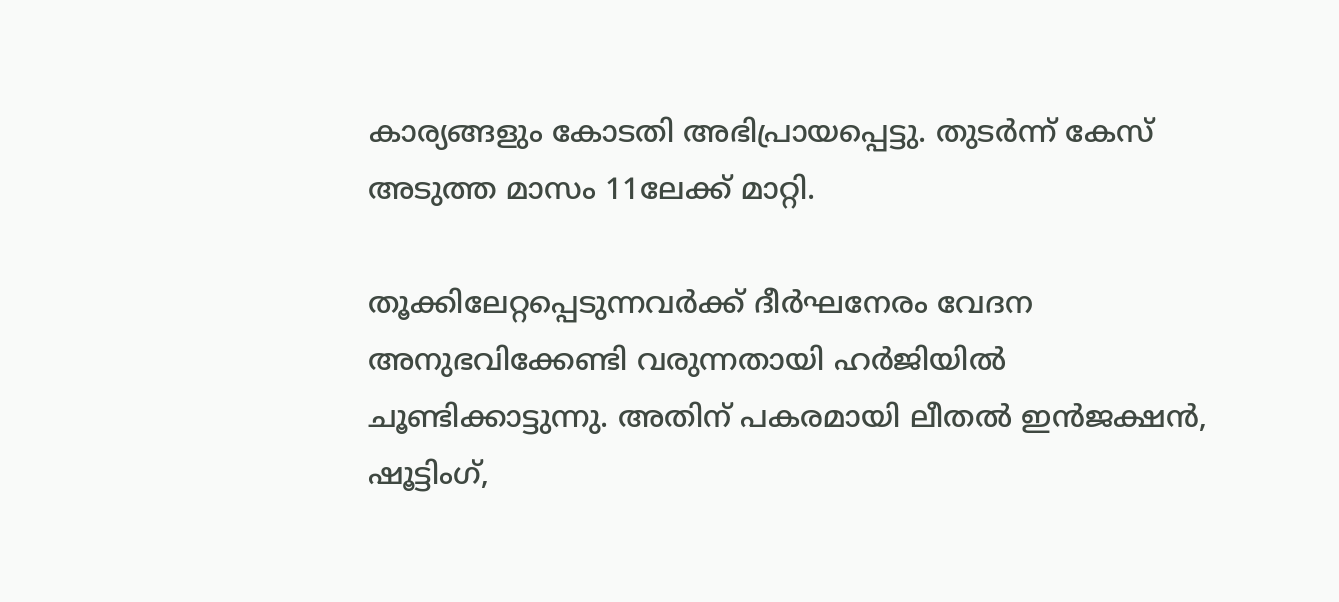കാര്യങ്ങളും കോടതി അഭിപ്രായപ്പെട്ടു. തുടര്‍ന്ന് കേസ് അടുത്ത മാസം 11ലേക്ക് മാറ്റി.

തൂക്കിലേറ്റപ്പെടുന്നവര്‍ക്ക് ദീര്‍ഘനേരം വേദന അനുഭവിക്കേണ്ടി വരുന്നതായി ഹര്‍ജിയില്‍ ചൂണ്ടിക്കാട്ടുന്നു. അതിന് പകരമായി ലീതല്‍ ഇന്‍ജക്ഷന്‍, ഷൂട്ടിംഗ്,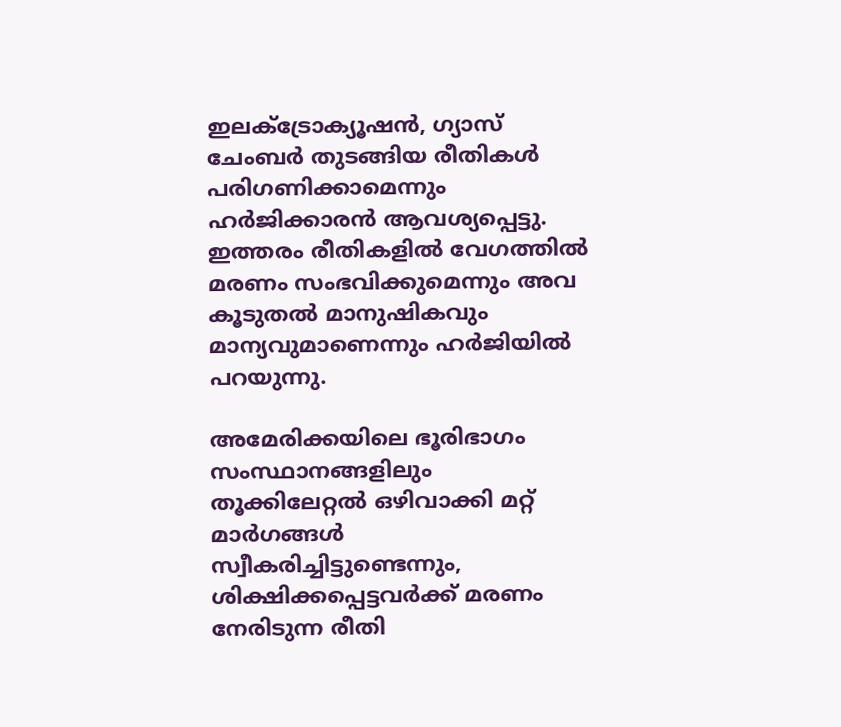ഇലക്ട്രോക്യൂഷന്‍, ഗ്യാസ് ചേംബര്‍ തുടങ്ങിയ രീതികള്‍ പരിഗണിക്കാമെന്നും ഹര്‍ജിക്കാരന്‍ ആവശ്യപ്പെട്ടു. ഇത്തരം രീതികളില്‍ വേഗത്തില്‍ മരണം സംഭവിക്കുമെന്നും അവ കൂടുതല്‍ മാനുഷികവും മാന്യവുമാണെന്നും ഹര്‍ജിയില്‍ പറയുന്നു.

അമേരിക്കയിലെ ഭൂരിഭാഗം സംസ്ഥാനങ്ങളിലും തൂക്കിലേറ്റല്‍ ഒഴിവാക്കി മറ്റ് മാര്‍ഗങ്ങള്‍ സ്വീകരിച്ചിട്ടുണ്ടെന്നും, ശിക്ഷിക്കപ്പെട്ടവര്‍ക്ക് മരണം നേരിടുന്ന രീതി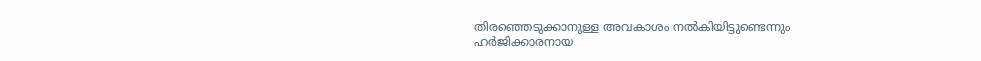തിരഞ്ഞെടുക്കാനുള്ള അവകാശം നല്‍കിയിട്ടുണ്ടെന്നും ഹര്‍ജിക്കാരനായ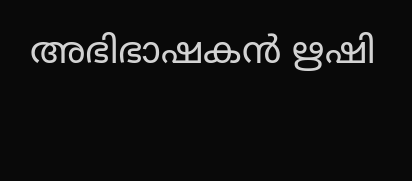അഭിഭാഷകന്‍ ഋഷി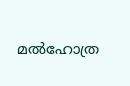മല്‍ഹോത്ര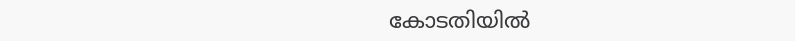കോടതിയില്‍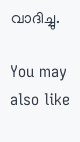വാദിച്ചു.

You may also like